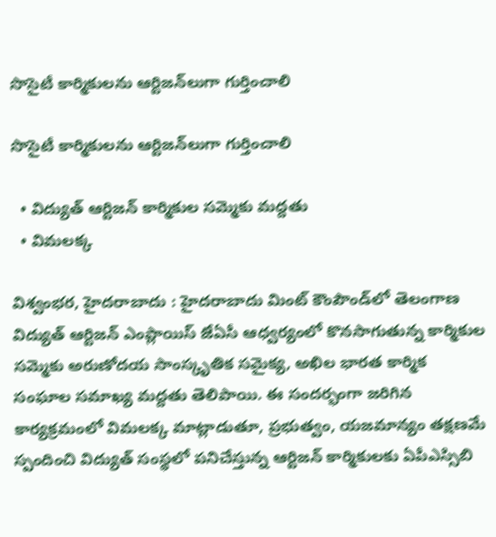సొసైటీ కార్మికులను ఆర్టిజన్‌లుగా గుర్తించాలి

సొసైటీ కార్మికులను ఆర్టిజన్‌లుగా గుర్తించాలి

  • విద్యుత్ ఆర్టిజన్ కార్మికుల సమ్మెకు మద్దతు
  • విమలక్క

విశ్వంభర, హైదరాబాదు : హైదరాబాదు మింట్ కౌంపౌండ్‌లో తెలంగాణ విద్యుత్ ఆర్టిజన్ ఎంప్లాయిస్ జేఏసీ ఆధ్వర్యంలో కొనసాగుతున్న కార్మికుల సమ్మెకు అరుణోదయ సాంస్కృతిక సమైక్య, అఖిల భారత కార్మిక సంఘాల సమాఖ్య మద్దతు తెలిపాయి. ఈ సందర్భంగా జరిగిన కార్యక్రమంలో విమలక్క మాట్లాడుతూ, ప్రభుత్వం, యజమాన్యం తక్షణమే స్పందించి విద్యుత్ సంస్థలో పనిచేస్తున్న ఆర్టిజన్ కార్మికులకు ఏపీఎస్సిబి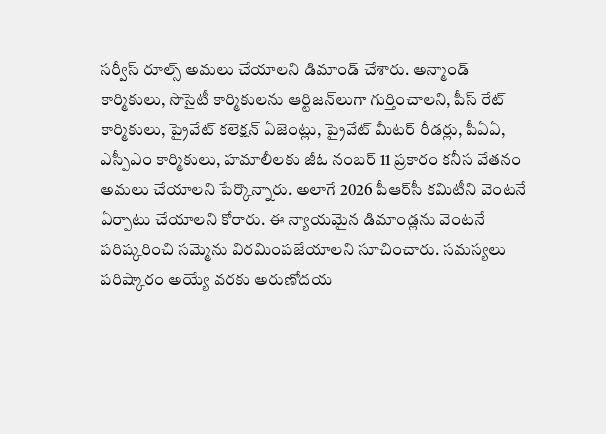సర్వీస్ రూల్స్ అమలు చేయాలని డిమాండ్ చేశారు. అన్మాండ్ కార్మికులు, సొసైటీ కార్మికులను ఆర్టిజన్‌లుగా గుర్తించాలని, పీస్ రేట్ కార్మికులు, ప్రైవేట్ కలెక్షన్ ఏజెంట్లు, ప్రైవేట్ మీటర్ రీడర్లు, పీఏఏ, ఎస్పీఎం కార్మికులు, హమాలీలకు జీఓ నంబర్ 11 ప్రకారం కనీస వేతనం అమలు చేయాలని పేర్కొన్నారు. అలాగే 2026 పీఆర్‌సీ కమిటీని వెంటనే ఏర్పాటు చేయాలని కోరారు. ఈ న్యాయమైన డిమాండ్లను వెంటనే పరిష్కరించి సమ్మెను విరమింపజేయాలని సూచించారు. సమస్యలు పరిష్కారం అయ్యే వరకు అరుణోదయ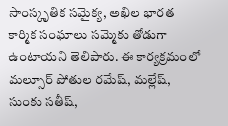సాంస్కృతిక సమైక్య, అఖిల భారత కార్మిక సంఘాలు సమ్మెకు తోడుగా ఉంటాయని తెలిపారు. ఈ కార్యక్రమంలో మల్సూర్ పోతుల రమేష్, మల్లేష్, సుంకు సతీష్,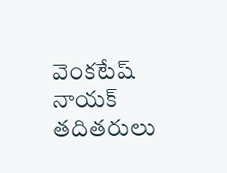వెంకటేష్ నాయక్ తదితరులు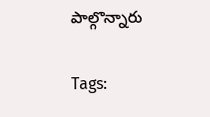పాల్గొన్నారు

Tags: